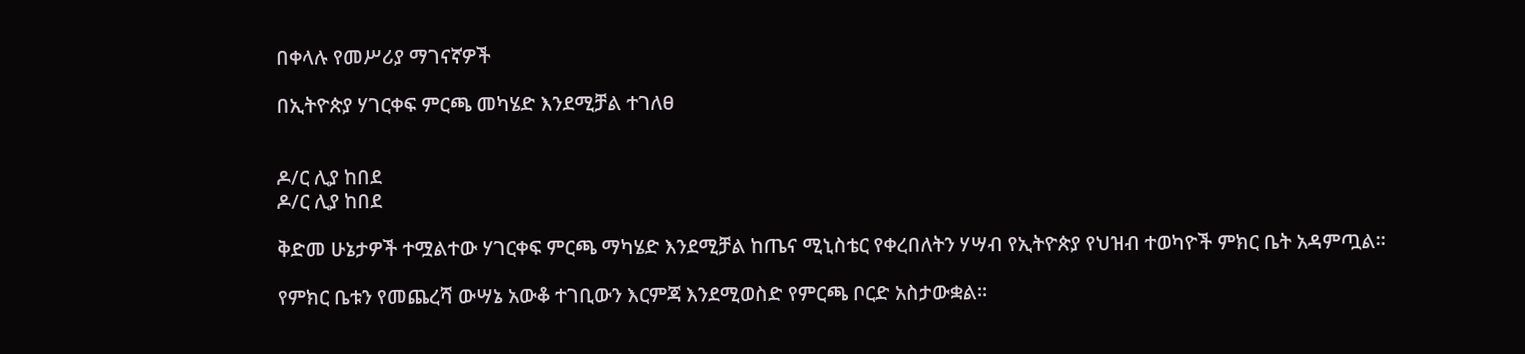በቀላሉ የመሥሪያ ማገናኛዎች

በኢትዮጵያ ሃገርቀፍ ምርጫ መካሄድ እንደሚቻል ተገለፀ


ዶ/ር ሊያ ከበደ
ዶ/ር ሊያ ከበደ

ቅድመ ሁኔታዎች ተሟልተው ሃገርቀፍ ምርጫ ማካሄድ እንደሚቻል ከጤና ሚኒስቴር የቀረበለትን ሃሣብ የኢትዮጵያ የህዝብ ተወካዮች ምክር ቤት አዳምጧል።

የምክር ቤቱን የመጨረሻ ውሣኔ አውቆ ተገቢውን እርምጃ እንደሚወስድ የምርጫ ቦርድ አስታውቋል።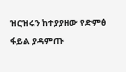ዝርዝሩን ከተያያዘው የድምፅ ፋይል ያዳምጡ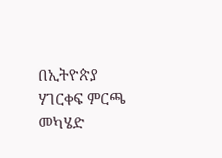በኢትዮጵያ ሃገርቀፍ ምርጫ መካሄድ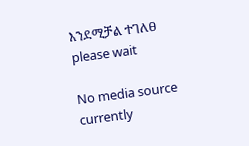እንደሚቻል ተገለፀ
please wait

No media source currently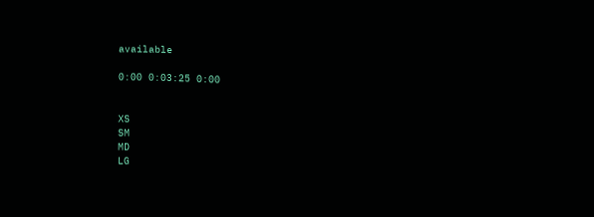available

0:00 0:03:25 0:00


XS
SM
MD
LG